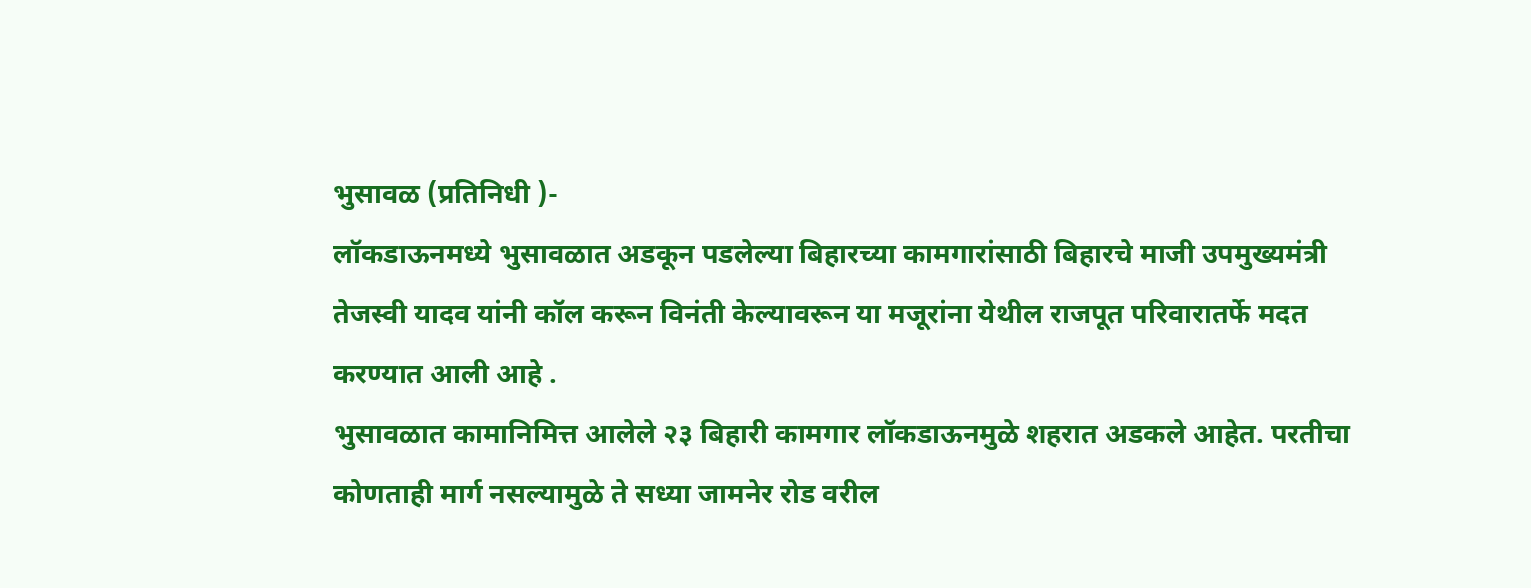भुसावळ (प्रतिनिधी )-
लॉकडाऊनमध्ये भुसावळात अडकून पडलेल्या बिहारच्या कामगारांसाठी बिहारचे माजी उपमुख्यमंत्री तेजस्वी यादव यांनी कॉल करून विनंती केल्यावरून या मजूरांना येथील राजपूत परिवारातर्फे मदत करण्यात आली आहे .
भुसावळात कामानिमित्त आलेले २३ बिहारी कामगार लॉकडाऊनमुळे शहरात अडकले आहेत. परतीचा कोणताही मार्ग नसल्यामुळे ते सध्या जामनेर रोड वरील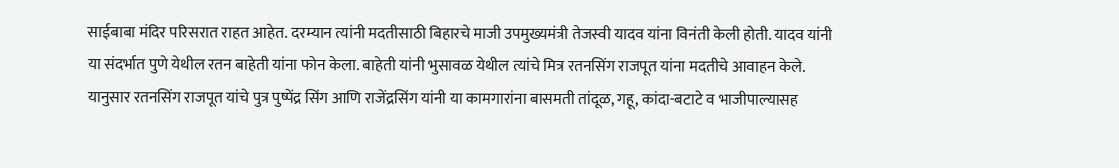साईबाबा मंदिर परिसरात राहत आहेत. दरम्यान त्यांनी मदतीसाठी बिहारचे माजी उपमुख्यमंत्री तेजस्वी यादव यांना विनंती केली होती. यादव यांनी या संदर्भात पुणे येथील रतन बाहेती यांना फोन केला. बाहेती यांनी भुसावळ येथील त्यांचे मित्र रतनसिंग राजपूत यांना मदतीचे आवाहन केले. यानुसार रतनसिंग राजपूत यांचे पुत्र पुष्पेंद्र सिंग आणि राजेंद्रसिंग यांनी या कामगारांना बासमती तांदूळ, गहू, कांदा-बटाटे व भाजीपाल्यासह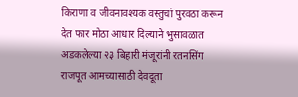किराणा व जीवनावश्यक वस्तुचां पुरवठा करून देत फार मोठा आधार दिल्याने भुसावळात अडकलेल्या २३ बिहारी मंजूरांनी रतनसिंग राजपूत आमच्यासाठी देवदूता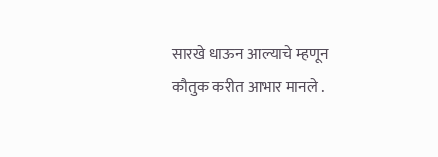सारखे धाऊन आल्याचे म्हणून
कौतुक करीत आभार मानले .